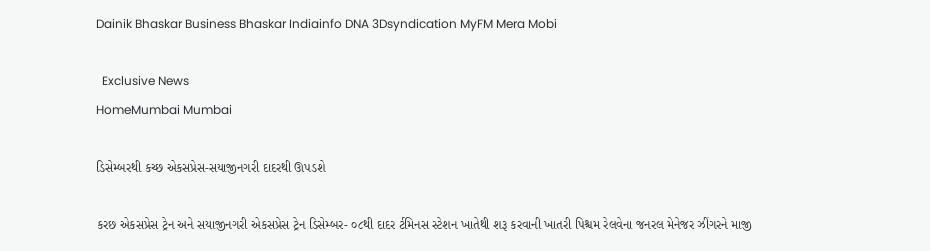Dainik Bhaskar Business Bhaskar Indiainfo DNA 3Dsyndication MyFM Mera Mobi

  Exclusive News
HomeMumbai Mumbai

ડિસેમ્બરથી કચ્છ એકસપ્રેસ-સયાજીનગરી દાદરથી ઊપડશે

કરછ એકસપ્રેસ ટ્રેન અને સયાજીનગરી એકસપ્રેસ ટ્રેન ડિસેમ્બર- ૦૮થી દાદર ર્ટમિનસ સ્ટેશન ખાતેથી શરૂ કરવાની ખાતરી પિશ્ચમ રેલવેના જનરલ મેનેજર ઝીંગરને માજી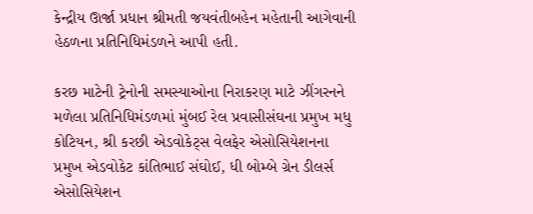કેન્દ્રીય ઊર્જા પ્રધાન શ્રીમતી જયવંતીબહેન મહેતાની આગેવાની હેઠળના પ્રતિનિધિમંડળને આપી હતી.

કરછ માટેની ટ્રેનોની સમસ્યાઓના નિરાકરણ માટે ઝીંગરનને મળેલા પ્રતિનિધિમંડળમાં મુંબઈ રેલ પ્રવાસીસંઘના પ્રમુખ મધુ કોટિયન, શ્રી કરછી એડવોકેટ્સ વેલફેર એસોસિયેશનના પ્રમુખ એડવોકેટ કાંતિભાઈ સંઘોઈ, ધી બોમ્બે ગ્રેન ડીલર્સ એસોસિયેશન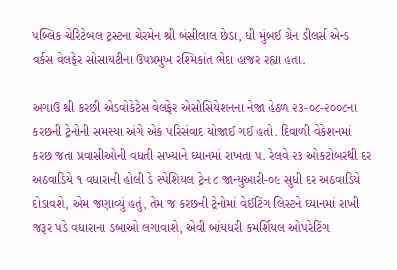પબ્લિક ચેરિટેબલ ટ્રસ્ટના ચેરમેન શ્રી બંસીલાલ છેડા, ધી મુંબઈ ગ્રેન ડીલર્સ એન્ડ વર્કસ વેલફેર સોસાયટીના ઉપપ્રમુખ રશ્મિકાંત ભેદા હાજર રહ્યા હતા.

અગાઉ શ્રી કરછી એડવોકેટેસ વેલફેર એસોસિયેશનના નેજા હેઠળ ૨૩-૦૮-૨૦૦૮ના કરછની ટ્રેનોની સમસ્યા અંગે એક પરિસંવાદ યોજાઈ ગઈ હતો. દિવાળી વેકેશનમાં કરછ જતા પ્રવાસીઓની વધતી સખ્યાને ઘ્યાનમાં રાખતા પ. રેલવે ૨૩ ઓકટોબરથી દર અઠવાડિયે ૧ વધારાની હોલી ડે સ્પેશિયલ ટ્રેન ૮ જાન્યુઆરી-૦૯ સુધી દર અઠવાડિયે દોડાવશે, એમ જણાવ્યું હતું, તેમ જ કરછની ટ્રેનોમાં વેઈટિંગ લિસ્ટને ઘ્યાનમાં રાખી જરૂર પડે વધારાના ડબાઓ લગાવાશે, એવી બાંયધરી કમર્શિયલ ઓપરેટિંગ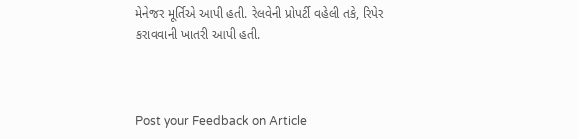મેનેજર મૂર્તિએ આપી હતી. રેલવેની પ્રોપર્ટી વહેલી તકે, રિપેર કરાવવાની ખાતરી આપી હતી.



Post your Feedback on Article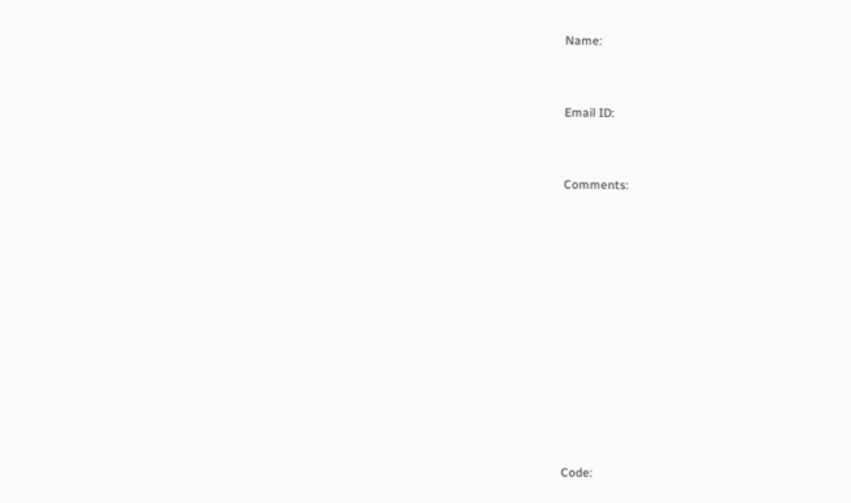Name:



Email ID:



Comments:















Code: